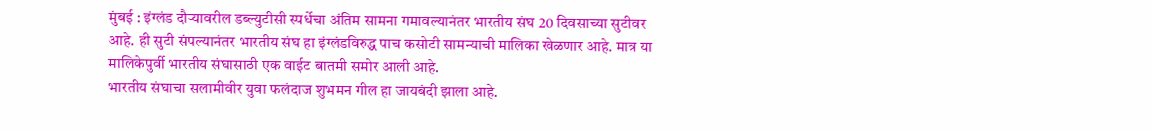मुंबई : इंग्लंड दौऱ्यावरील डब्ल्युटीसी स्पर्धेचा अंतिम सामना गमावल्यानंतर भारतीय संघ 20 दिवसाच्या सुटीवर आहे. ही सुटी संपल्यानंतर भारतीय संघ हा इंग्लंडविरुद्ध पाच कसोटी सामन्याची मालिका खेळणार आहे. मात्र या मालिकेपुर्वी भारतीय संघासाठी एक वाईट बातमी समोर आली आहे.
भारतीय संघाचा सलामीवीर युवा फलंदाज शुभमन गील हा जायबंदी झाला आहे.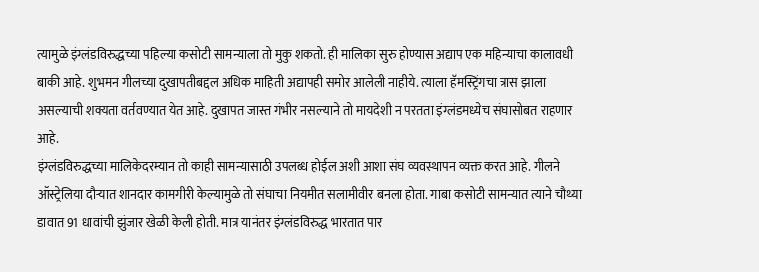त्यामुळे इंग्लंडविरुद्धच्या पहिल्या कसोटी सामन्याला तो मुकु शकतो. ही मालिका सुरु होण्यास अद्याप एक महिन्याचा कालावधी बाकी आहे. शुभमन गीलच्या दुखापतीबद्दल अधिक माहिती अद्यापही समोर आलेली नाहीये. त्याला हॅमस्ट्रिंगचा त्रास झाला असल्याची शक्यता वर्तवण्यात येत आहे. दुखापत जास्त गंभीर नसल्याने तो मायदेशी न परतता इंग्लंडमध्येच संघासोबत राहणार आहे.
इंग्लंडविरुद्धच्या मालिकेदरम्यान तो काही सामन्यासाठी उपलब्ध होईल अशी आशा संघ व्यवस्थापन व्यक्त करत आहे. गीलने ऑस्ट्रेलिया दौऱ्यात शानदार कामगीरी केल्यामुळे तो संघाचा नियमीत सलामीवीर बनला होता. गाबा कसोटी सामन्यात त्याने चौथ्या डावात 91 धावांची झुंजार खेळी केली होती. मात्र यानंतर इंग्लंडविरुद्ध भारतात पार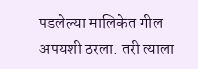पडलेल्या मालिकेत गील अपयशी ठरला. तरी त्याला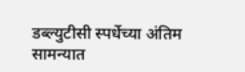डब्ल्युटीसी स्पर्धेच्या अंतिम सामन्यात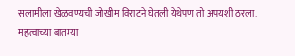सलामीला खेळवण्यची जोखीम विराटने घेतली येथेपण तो अपयशी ठरला.
महत्वाच्या बातम्या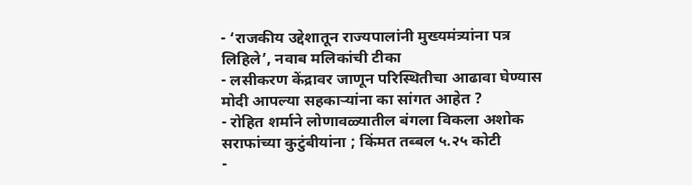- ‘राजकीय उद्देशातून राज्यपालांनी मुख्यमंत्र्यांना पत्र लिहिले’, नवाब मलिकांची टीका
- लसीकरण केंद्रावर जाणून परिस्थितीचा आढावा घेण्यास मोदी आपल्या सहकाऱ्यांना का सांगत आहेत ?
- रोहित शर्माने लोणावळ्यातील बंगला विकला अशोक सराफांच्या कुटुंबीयांना ; किंमत तब्बल ५.२५ कोटी
-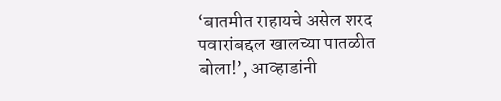‘बातमीत राहायचे असेल शरद पवारांबद्दल खालच्या पातळीत बोला!’, आव्हाडांनी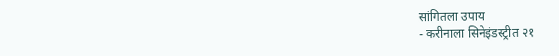सांगितला उपाय
- करीनाला सिनेइंडस्ट्रीत २१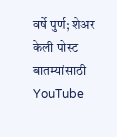वर्षे पुर्ण; शेअर केली पोस्ट
बातम्यांसाठी YouTube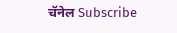चॅनेल Subscribe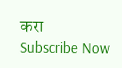करा
Subscribe Now